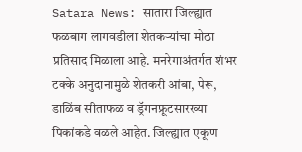Satara News: सातारा जिल्ह्यात फळबाग लागवडीला शेतकऱ्यांचा मोठा प्रतिसाद मिळाला आहे. मनरेगाअंतर्गत शंभर टक्के अनुदानामुळे शेतकरी आंबा, पेरू, डाळिंब सीताफळ व ड्रॅगनफ्रूटसारख्या पिकांकडे वळले आहेत. जिल्ह्यात एकूण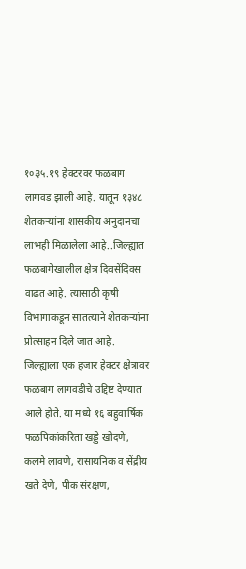१०३५.१९ हेक्टरवर फळबाग लागवड झाली आहे. यातून १३४८ शेतकऱ्यांना शासकीय अनुदानचा लाभही मिळालेला आहे..जिल्ह्यात फळबागेखालील क्षेत्र दिवसेंदिवस वाढत आहे. त्यासाठी कृषी विभागाकडून सातत्याने शेतकऱ्यांना प्रोत्साहन दिले जात आहे. जिल्ह्याला एक हजार हेक्टर क्षेत्रावर फळबाग लागवडीचे उद्दिष्ट देण्यात आले होते. या मध्ये १६ बहुवार्षिक फळपिकांकरिता खड्डे खोदणे, कलमे लावणे, रासायनिक व सेंद्रीय खते देणे, पीक संरक्षण,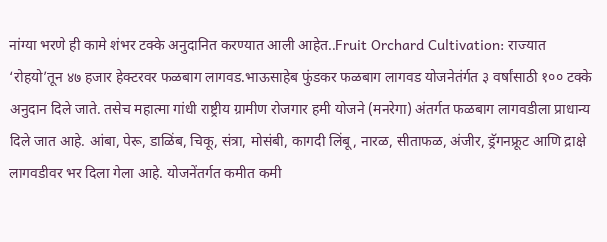नांग्या भरणे ही कामे शंभर टक्के अनुदानित करण्यात आली आहेत..Fruit Orchard Cultivation: राज्यात ‘रोहयो’तून ४७ हजार हेक्टरवर फळबाग लागवड.भाऊसाहेब फुंडकर फळबाग लागवड योजनेतंर्गत ३ वर्षांसाठी १०० टक्के अनुदान दिले जाते. तसेच महात्मा गांधी राष्ट्रीय ग्रामीण रोजगार हमी योजने (मनरेगा) अंतर्गत फळबाग लागवडीला प्राधान्य दिले जात आहे. आंबा, पेरू, डाळिंब, चिकू, संत्रा, मोसंबी, कागदी लिंबू, नारळ, सीताफळ, अंजीर, ड्रॅगनफ्रूट आणि द्राक्षे लागवडीवर भर दिला गेला आहे. योजनेंतर्गत कमीत कमी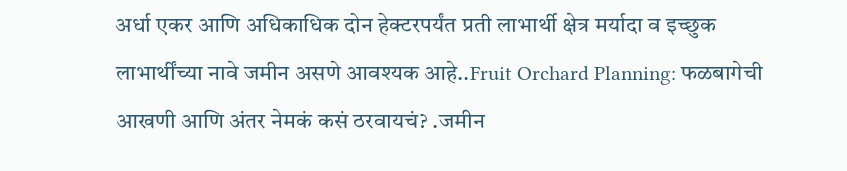अर्धा एकर आणि अधिकाधिक दोन हेक्टरपर्यंत प्रती लाभार्थी क्षेत्र मर्यादा व इच्छुक लाभार्थींच्या नावे जमीन असणे आवश्यक आहे..Fruit Orchard Planning: फळबागेची आखणी आणि अंतर नेमकं कसं ठरवायचं? .जमीन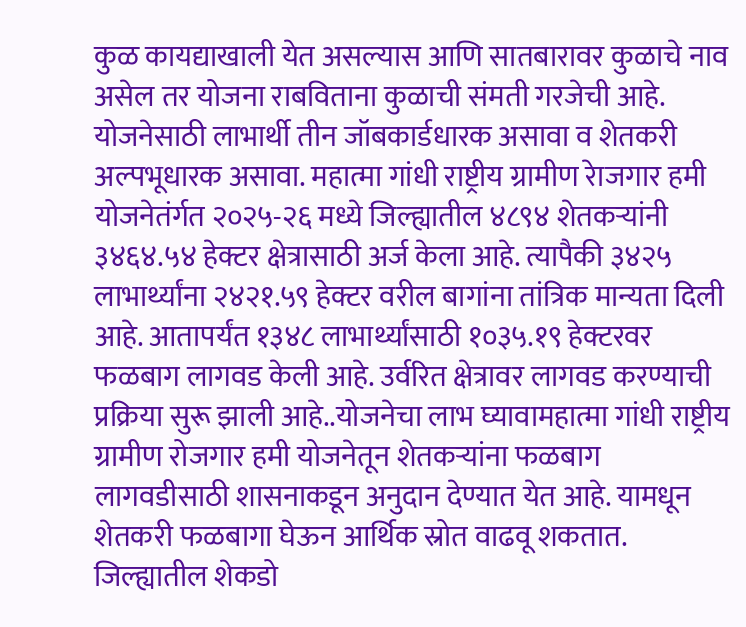कुळ कायद्याखाली येत असल्यास आणि सातबारावर कुळाचे नाव असेल तर योजना राबविताना कुळाची संमती गरजेची आहे. योजनेसाठी लाभार्थी तीन जॉबकार्डधारक असावा व शेतकरी अल्पभूधारक असावा. महात्मा गांधी राष्ट्रीय ग्रामीण रेाजगार हमी योजनेतंर्गत २०२५-२६ मध्ये जिल्ह्यातील ४८९४ शेतकऱ्यांनी ३४६४.५४ हेक्टर क्षेत्रासाठी अर्ज केला आहे. त्यापैकी ३४२५ लाभार्थ्यांना २४२१.५९ हेक्टर वरील बागांना तांत्रिक मान्यता दिली आहे. आतापर्यंत १३४८ लाभार्थ्यांसाठी १०३५.१९ हेक्टरवर फळबाग लागवड केली आहे. उर्वरित क्षेत्रावर लागवड करण्याची प्रक्रिया सुरू झाली आहे..योजनेचा लाभ घ्यावामहात्मा गांधी राष्ट्रीय ग्रामीण रोजगार हमी योजनेतून शेतकऱ्यांना फळबाग लागवडीसाठी शासनाकडून अनुदान देण्यात येत आहे. यामधून शेतकरी फळबागा घेऊन आर्थिक स्रोत वाढवू शकतात. जिल्ह्यातील शेकडो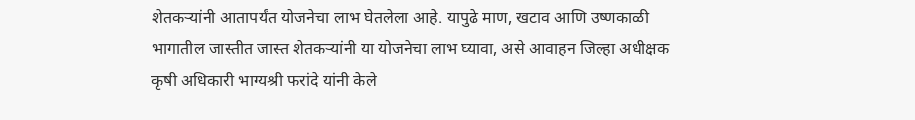शेतकऱ्यांनी आतापर्यंत योजनेचा लाभ घेतलेला आहे. यापुढे माण, खटाव आणि उष्णकाळी भागातील जास्तीत जास्त शेतकऱ्यांनी या योजनेचा लाभ घ्यावा, असे आवाहन जिल्हा अधीक्षक कृषी अधिकारी भाग्यश्री फरांदे यांनी केले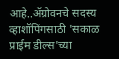आहे..ॲग्रोवनचे सदस्य व्हाशॉपिंगसाठी 'सकाळ प्राईम डील्स'च्या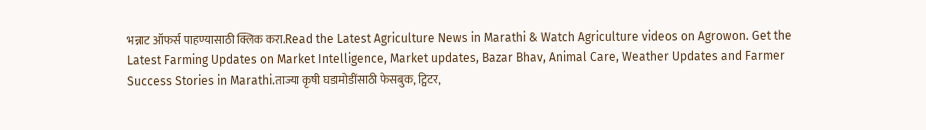भन्नाट ऑफर्स पाहण्यासाठी क्लिक करा.Read the Latest Agriculture News in Marathi & Watch Agriculture videos on Agrowon. Get the Latest Farming Updates on Market Intelligence, Market updates, Bazar Bhav, Animal Care, Weather Updates and Farmer Success Stories in Marathi.ताज्या कृषी घडामोडींसाठी फेसबुक, ट्विटर,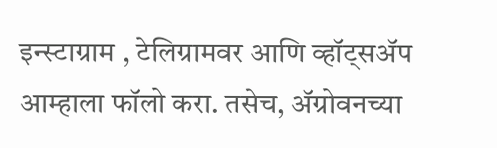इन्स्टाग्राम , टेलिग्रामवर आणि व्हॉट्सॲप आम्हाला फॉलो करा. तसेच, ॲग्रोवनच्या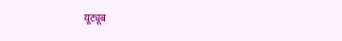यूट्यूब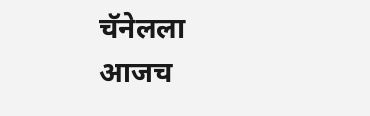चॅनेलला आजच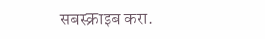सबस्क्राइब करा.